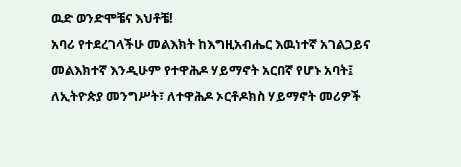ዉድ ወንድሞቼና እህቶቼ!
አባሪ የተደረገላችሁ መልእክት ከእግዚአብሔር እዉነተኛ አገልጋይና መልእክተኛ እንዲሁም የተዋሕዶ ሃይማኖት አርበኛ የሆኑ አባት፤ ለኢትዮጵያ መንግሥት፣ ለተዋሕዶ ኦርቶዶክስ ሃይማኖት መሪዎች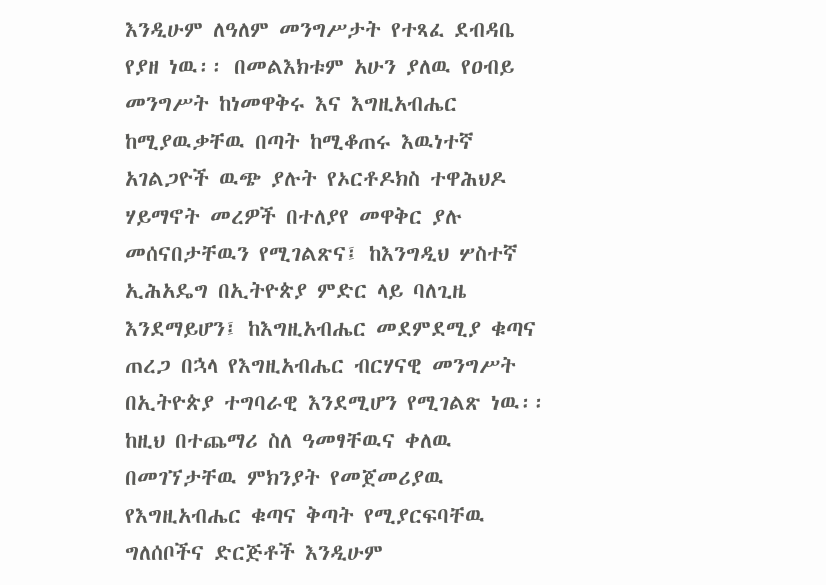እንዲሁም ለዓለም መንግሥታት የተጻፈ ደብዳቤ የያዘ ነዉ፡፡ በመልእክቱም አሁን ያለዉ የዐብይ መንግሥት ከነመዋቅሩ እና እግዚአብሔር ከሚያዉቃቸዉ በጣት ከሚቆጠሩ እዉነተኛ አገልጋዮች ዉጭ ያሉት የኦርቶዶክስ ተዋሕህዶ ሃይማኖት መረዎች በተለያየ መዋቅር ያሉ መሰናበታቸዉን የሚገልጽና፤ ከእንግዲህ ሦስተኛ ኢሕአዴግ በኢትዮጵያ ምድር ላይ ባለጊዜ እንደማይሆን፤ ከእግዚአብሔር መደምደሚያ ቁጣና ጠረጋ በኋላ የእግዚአብሔር ብርሃናዊ መንግሥት በኢትዮጵያ ተግባራዊ እንደሚሆን የሚገልጽ ነዉ፡፡ ከዚህ በተጨማሪ ስለ ዓመፃቸዉና ቀለዉ በመገኘታቸዉ ምክንያት የመጀመሪያዉ የእግዚአብሔር ቁጣና ቅጣት የሚያርፍባቸዉ ግለሰቦችና ድርጅቶች እንዲሁም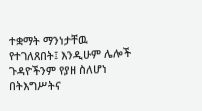ተቋማት ማንነታቸዉ የተገለጸበት፤ እንዲሁም ሌሎች ጉዳዮችንም የያዘ ስለሆነ በትእግሥትና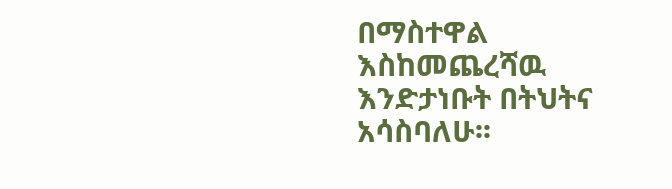በማስተዋል እስከመጨረሻዉ እንድታነቡት በትህትና አሳስባለሁ፡፡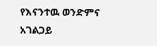የእናንተዉ ወንድምና አገልጋይ